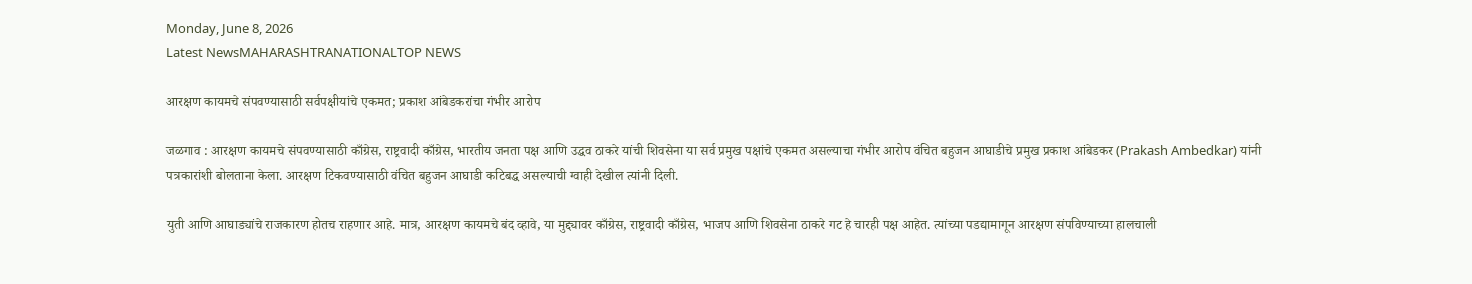Monday, June 8, 2026
Latest NewsMAHARASHTRANATIONALTOP NEWS

आरक्षण कायमचे संपवण्यासाठी सर्वपक्षीयांचे एकमत; प्रकाश आंबेडकरांचा गंभीर आरोप

जळगाव : आरक्षण कायमचे संपवण्यासाठी काँग्रेस, राष्ट्रवादी काँग्रेस, भारतीय जनता पक्ष आणि उद्धव ठाकरे यांची शिवसेना या सर्व प्रमुख पक्षांचे एकमत असल्याचा गंभीर आरोप वंचित बहुजन आघाडीचे प्रमुख प्रकाश आंबेडकर (Prakash Ambedkar) यांनी पत्रकारांशी बोलताना केला. आरक्षण टिकवण्यासाठी वंचित बहुजन आघाडी कटिबद्ध असल्याची ग्वाही देखील त्यांनी दिली.

युती आणि आघाड्यांचे राजकारण होतच राहणार आहे. मात्र, आरक्षण कायमचे बंद व्हावे, या मुद्द्यावर काँग्रेस, राष्ट्रवादी काँग्रेस, भाजप आणि शिवसेना ठाकरे गट हे चारही पक्ष आहेत. त्यांच्या पडद्यामागून आरक्षण संपविण्याच्या हालचाली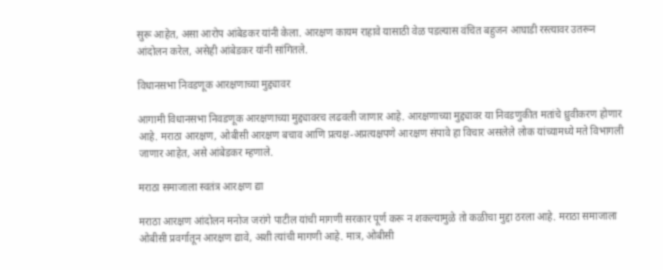सुरू आहेत, असा आरोप आंबेडकर यांनी केला. आरक्षण कायम राहावे यासाठी वेळ पडल्यास वंचित बहुजन आघाडी रस्त्यावर उतरून आंदोलन करेल, असेही आंबेडकर यांनी सांगितले.

विधानसभा निवडणूक आरक्षणाच्या मुद्द्यावर

आगामी विधानसभा निवडणूक आरक्षणाच्या मुद्द्यावरच लढवली जाणार आहे. आरक्षणाच्या मुद्द्यावर या निवडणुकीत मतांचे ध्रुवीकरण होणार आहे. मराठा आरक्षण, ओबीसी आरक्षण बचाव आणि प्रत्यक्ष-अप्रत्यक्षपणे आरक्षण संपावे हा विचार असलेले लोक यांच्यामध्ये मते विभागली जाणार आहेत, असे आंबेडकर म्हणाले.

मराठा समाजाला स्वतंत्र आरक्षण द्या

मराठा आरक्षण आंदोलन मनोज जरांगे पाटील यांची मागणी सरकार पूर्ण करू न शकल्यामुळे तो कळीचा मुद्दा ठरला आहे. मराठा समाजाला ओबीसी प्रवर्गातून आरक्षण द्यावे, अशी त्यांची मागणी आहे. मात्र, ओबीसी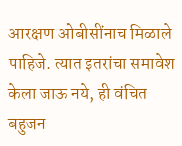आरक्षण ओबीसींनाच मिळाले पाहिजे. त्यात इतरांचा समावेश केला जाऊ नये, ही वंचित बहुजन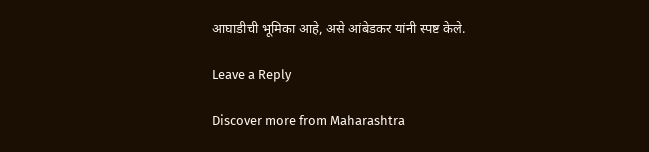आघाडीची भूमिका आहे, असे आंबेडकर यांनी स्पष्ट केले.

Leave a Reply

Discover more from Maharashtra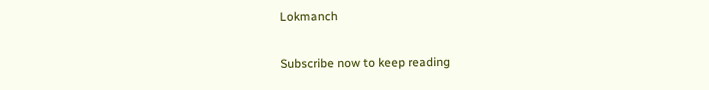Lokmanch

Subscribe now to keep reading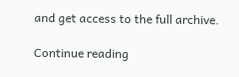and get access to the full archive.

Continue reading